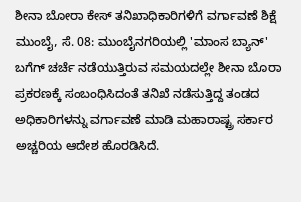ಶೀನಾ ಬೋರಾ ಕೇಸ್ ತನಿಖಾಧಿಕಾರಿಗಳಿಗೆ ವರ್ಗಾವಣೆ ಶಿಕ್ಷೆ
ಮುಂಬೈ, ಸೆ. 08: ಮುಂಬೈನಗರಿಯಲ್ಲಿ 'ಮಾಂಸ ಬ್ಯಾನ್' ಬಗೆಗ್ ಚರ್ಚೆ ನಡೆಯುತ್ತಿರುವ ಸಮಯದಲ್ಲೇ ಶೀನಾ ಬೊರಾ ಪ್ರಕರಣಕ್ಕೆ ಸಂಬಂಧಿಸಿದಂತೆ ತನಿಖೆ ನಡೆಸುತ್ತಿದ್ದ ತಂಡದ ಅಧಿಕಾರಿಗಳನ್ನು ವರ್ಗಾವಣೆ ಮಾಡಿ ಮಹಾರಾಷ್ಟ್ರ ಸರ್ಕಾರ ಅಚ್ಚರಿಯ ಆದೇಶ ಹೊರಡಿಸಿದೆ.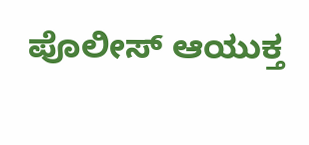ಪೊಲೀಸ್ ಆಯುಕ್ತ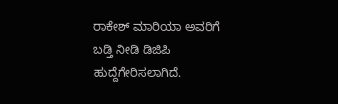ರಾಕೇಶ್ ಮಾರಿಯಾ ಅವರಿಗೆ ಬಡ್ತಿ ನೀಡಿ ಡಿಜಿಪಿ ಹುದ್ದೆಗೇರಿಸಲಾಗಿದೆ.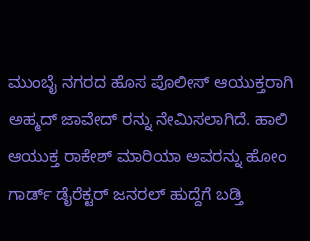ಮುಂಬೈ ನಗರದ ಹೊಸ ಪೊಲೀಸ್ ಆಯುಕ್ತರಾಗಿ ಅಹ್ಮದ್ ಜಾವೇದ್ ರನ್ನು ನೇಮಿಸಲಾಗಿದೆ. ಹಾಲಿ ಆಯುಕ್ತ ರಾಕೇಶ್ ಮಾರಿಯಾ ಅವರನ್ನು ಹೋಂ ಗಾರ್ಡ್ ಡೈರೆಕ್ಟರ್ ಜನರಲ್ ಹುದ್ದೆಗೆ ಬಡ್ತಿ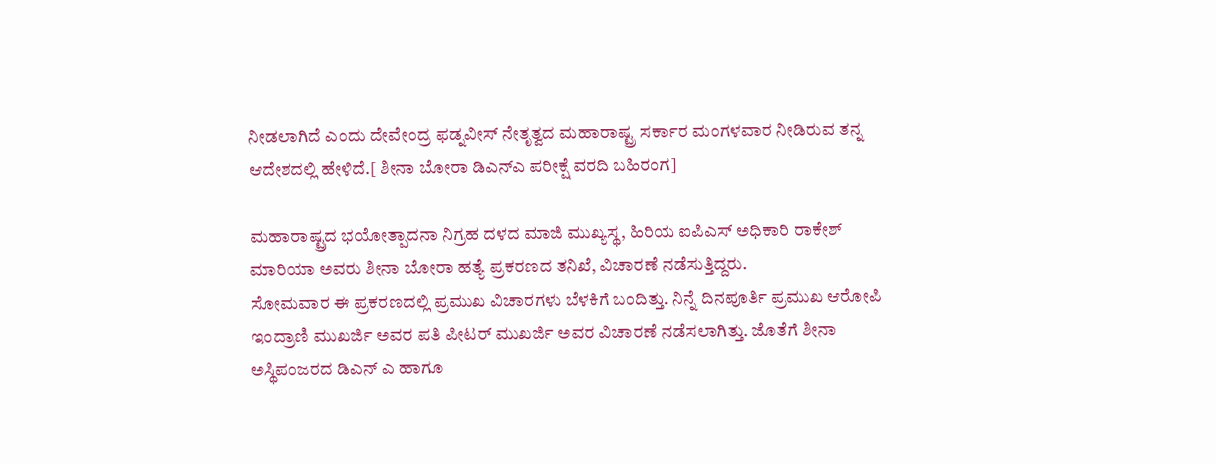ನೀಡಲಾಗಿದೆ ಎಂದು ದೇವೇಂದ್ರ ಫಡ್ನವೀಸ್ ನೇತೃತ್ವದ ಮಹಾರಾಷ್ಟ್ರ ಸರ್ಕಾರ ಮಂಗಳವಾರ ನೀಡಿರುವ ತನ್ನ ಆದೇಶದಲ್ಲಿ ಹೇಳಿದೆ.[ ಶೀನಾ ಬೋರಾ ಡಿಎನ್ಎ ಪರೀಕ್ಷೆ ವರದಿ ಬಹಿರಂಗ]

ಮಹಾರಾಷ್ಟ್ರದ ಭಯೋತ್ಪಾದನಾ ನಿಗ್ರಹ ದಳದ ಮಾಜಿ ಮುಖ್ಯಸ್ಥ, ಹಿರಿಯ ಐಪಿಎಸ್ ಅಧಿಕಾರಿ ರಾಕೇಶ್ ಮಾರಿಯಾ ಅವರು ಶೀನಾ ಬೋರಾ ಹತ್ಯೆ ಪ್ರಕರಣದ ತನಿಖೆ, ವಿಚಾರಣೆ ನಡೆಸುತ್ತಿದ್ದರು.
ಸೋಮವಾರ ಈ ಪ್ರಕರಣದಲ್ಲಿ ಪ್ರಮುಖ ವಿಚಾರಗಳು ಬೆಳಕಿಗೆ ಬಂದಿತ್ತು. ನಿನ್ನೆ ದಿನಪೂರ್ತಿ ಪ್ರಮುಖ ಆರೋಪಿ ಇಂದ್ರಾಣಿ ಮುಖರ್ಜಿ ಅವರ ಪತಿ ಪೀಟರ್ ಮುಖರ್ಜಿ ಅವರ ವಿಚಾರಣೆ ನಡೆಸಲಾಗಿತ್ತು. ಜೊತೆಗೆ ಶೀನಾ ಅಸ್ಥಿಪಂಜರದ ಡಿಎನ್ ಎ ಹಾಗೂ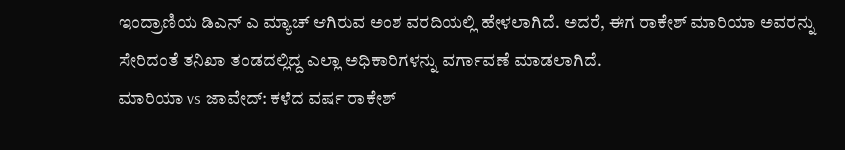ಇಂದ್ರಾಣಿಯ ಡಿಎನ್ ಎ ಮ್ಯಾಚ್ ಆಗಿರುವ ಅಂಶ ವರದಿಯಲ್ಲಿ ಹೇಳಲಾಗಿದೆ. ಅದರೆ, ಈಗ ರಾಕೇಶ್ ಮಾರಿಯಾ ಅವರನ್ನು ಸೇರಿದಂತೆ ತನಿಖಾ ತಂಡದಲ್ಲಿದ್ದ ಎಲ್ಲಾ ಅಧಿಕಾರಿಗಳನ್ನು ವರ್ಗಾವಣೆ ಮಾಡಲಾಗಿದೆ.
ಮಾರಿಯಾ vs ಜಾವೇದ್: ಕಳೆದ ವರ್ಷ ರಾಕೇಶ್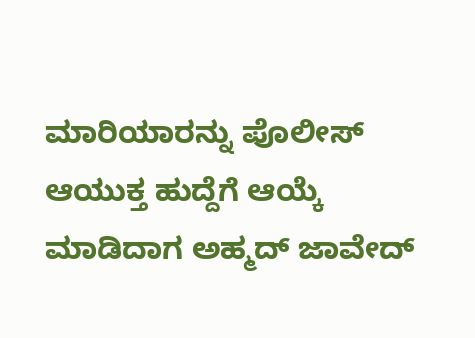ಮಾರಿಯಾರನ್ನು ಪೊಲೀಸ್ ಆಯುಕ್ತ ಹುದ್ದೆಗೆ ಆಯ್ಕೆ ಮಾಡಿದಾಗ ಅಹ್ಮದ್ ಜಾವೇದ್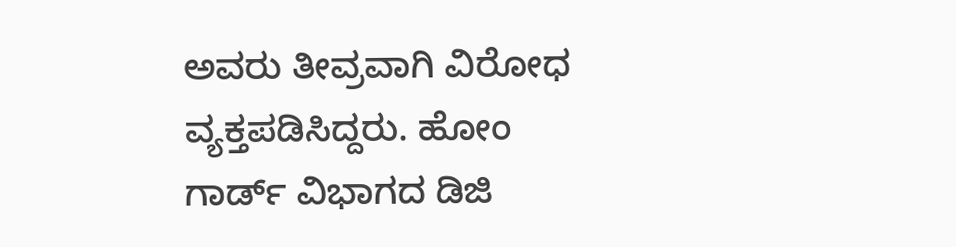ಅವರು ತೀವ್ರವಾಗಿ ವಿರೋಧ ವ್ಯಕ್ತಪಡಿಸಿದ್ದರು. ಹೋಂ ಗಾರ್ಡ್ ವಿಭಾಗದ ಡಿಜಿ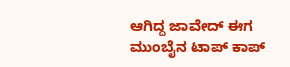ಆಗಿದ್ದ ಜಾವೇದ್ ಈಗ ಮುಂಬೈನ ಟಾಪ್ ಕಾಪ್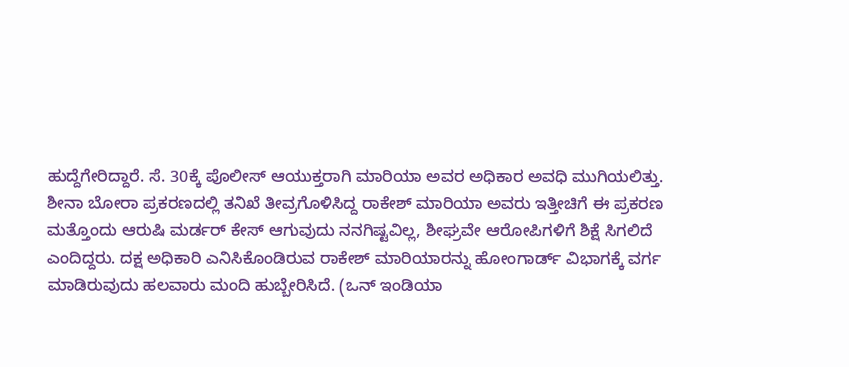ಹುದ್ದೆಗೇರಿದ್ದಾರೆ. ಸೆ. 30ಕ್ಕೆ ಪೊಲೀಸ್ ಆಯುಕ್ತರಾಗಿ ಮಾರಿಯಾ ಅವರ ಅಧಿಕಾರ ಅವಧಿ ಮುಗಿಯಲಿತ್ತು.
ಶೀನಾ ಬೋರಾ ಪ್ರಕರಣದಲ್ಲಿ ತನಿಖೆ ತೀವ್ರಗೊಳಿಸಿದ್ದ ರಾಕೇಶ್ ಮಾರಿಯಾ ಅವರು ಇತ್ತೀಚಿಗೆ ಈ ಪ್ರಕರಣ ಮತ್ತೊಂದು ಆರುಷಿ ಮರ್ಡರ್ ಕೇಸ್ ಆಗುವುದು ನನಗಿಷ್ಟವಿಲ್ಲ, ಶೀಘ್ರವೇ ಆರೋಪಿಗಳಿಗೆ ಶಿಕ್ಷೆ ಸಿಗಲಿದೆ ಎಂದಿದ್ದರು. ದಕ್ಷ ಅಧಿಕಾರಿ ಎನಿಸಿಕೊಂಡಿರುವ ರಾಕೇಶ್ ಮಾರಿಯಾರನ್ನು ಹೋಂಗಾರ್ಡ್ ವಿಭಾಗಕ್ಕೆ ವರ್ಗ ಮಾಡಿರುವುದು ಹಲವಾರು ಮಂದಿ ಹುಬ್ಬೇರಿಸಿದೆ. (ಒನ್ ಇಂಡಿಯಾ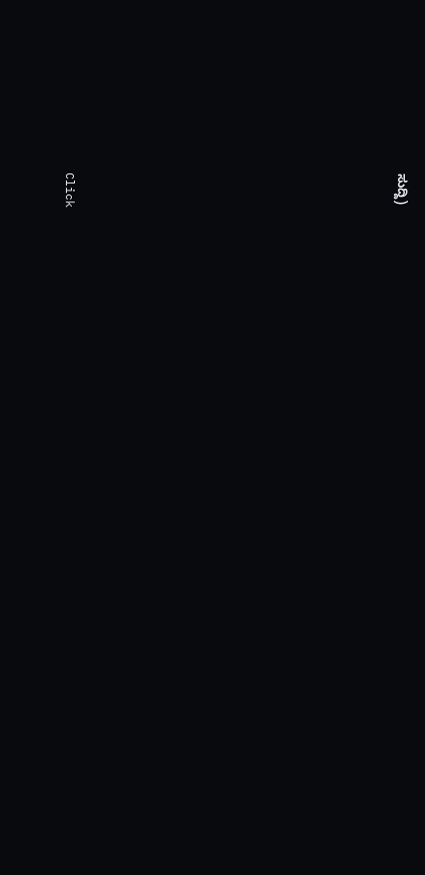ಸುದ್ದಿ)












Click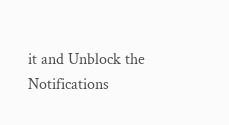it and Unblock the Notifications